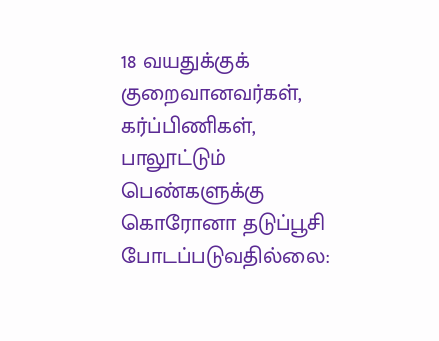18 வயதுக்குக் குறைவானவர்கள், கர்ப்பிணிகள், பாலூட்டும் பெண்களுக்கு கொரோனா தடுப்பூசி போடப்படுவதில்லை: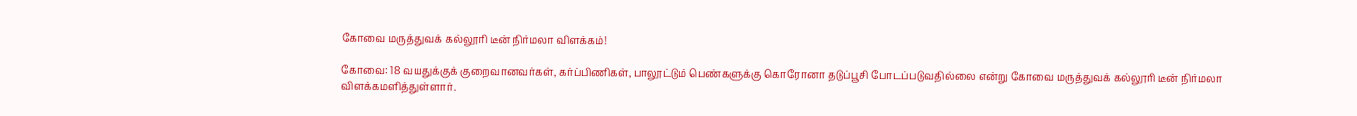கோவை மருத்துவக் கல்லூரி டீன் நிர்மலா விளக்கம்!

கோவை: 18 வயதுக்குக் குறைவானவர்கள், கர்ப்பிணிகள், பாலூட்டும் பெண்களுக்கு கொரோனா தடுப்பூசி போடப்படுவதில்லை என்று கோவை மருத்துவக் கல்லூரி டீன் நிர்மலா விளக்கமளித்துள்ளார்.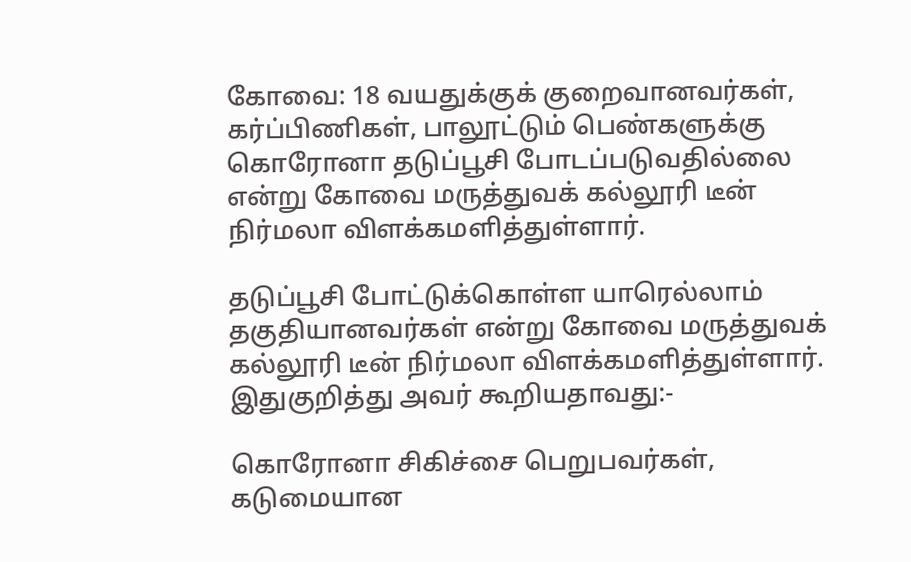கோவை: 18 வயதுக்குக் குறைவானவர்கள், கர்ப்பிணிகள், பாலூட்டும் பெண்களுக்கு கொரோனா தடுப்பூசி போடப்படுவதில்லை என்று கோவை மருத்துவக் கல்லூரி டீன் நிர்மலா விளக்கமளித்துள்ளார்.

தடுப்பூசி போட்டுக்கொள்ள யாரெல்லாம் தகுதியானவர்கள் என்று கோவை மருத்துவக் கல்லூரி டீன் நிர்மலா விளக்கமளித்துள்ளார். இதுகுறித்து அவர் கூறியதாவது:-

கொரோனா சிகிச்சை பெறுபவர்கள், கடுமையான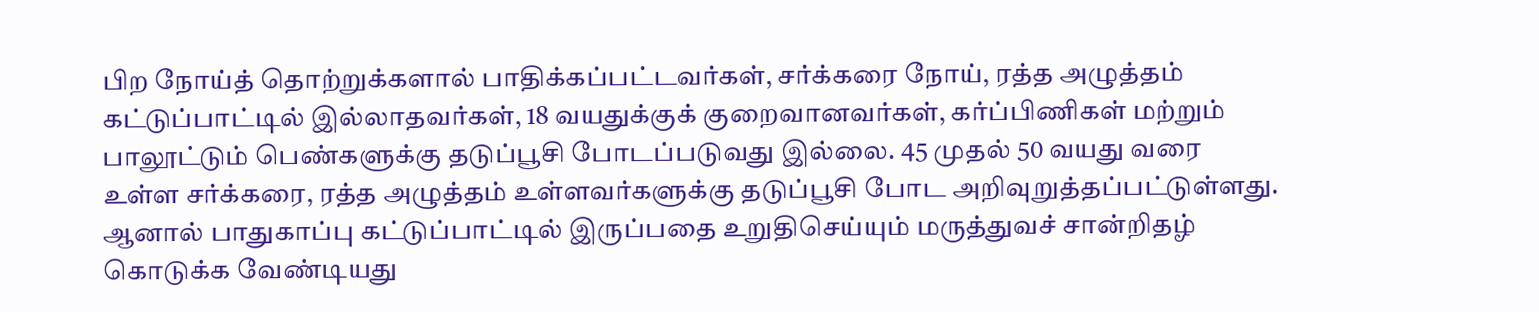பிற நோய்த் தொற்றுக்களால் பாதிக்கப்பட்டவர்கள், சர்க்கரை நோய், ரத்த அழுத்தம் கட்டுப்பாட்டில் இல்லாதவர்கள், 18 வயதுக்குக் குறைவானவர்கள், கர்ப்பிணிகள் மற்றும் பாலூட்டும் பெண்களுக்கு தடுப்பூசி போடப்படுவது இல்லை. 45 முதல் 50 வயது வரை உள்ள சர்க்கரை, ரத்த அழுத்தம் உள்ளவர்களுக்கு தடுப்பூசி போட அறிவுறுத்தப்பட்டுள்ளது. ஆனால் பாதுகாப்பு கட்டுப்பாட்டில் இருப்பதை உறுதிசெய்யும் மருத்துவச் சான்றிதழ் கொடுக்க வேண்டியது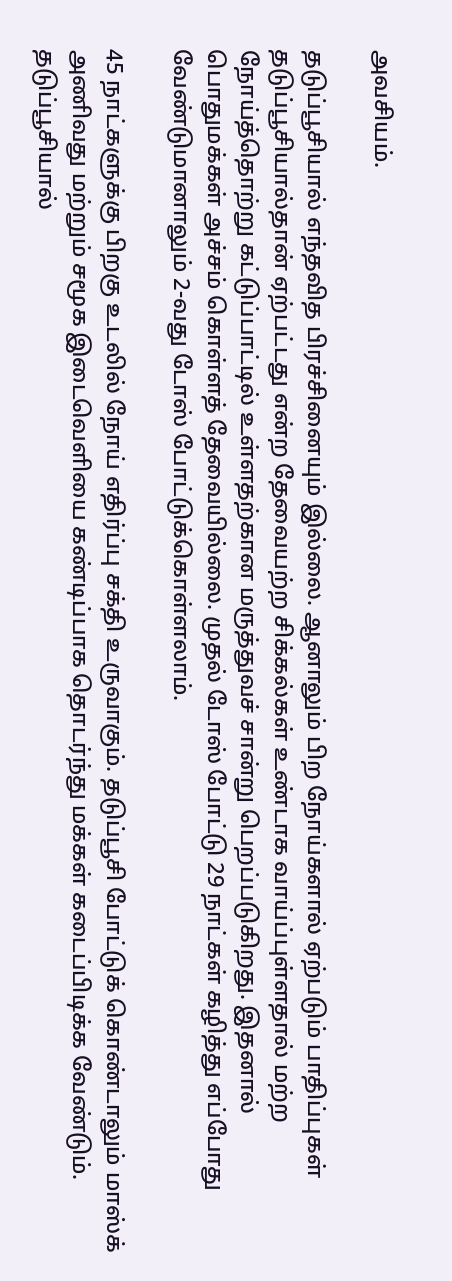அவசியம்.

தடுப்பூசியால் எந்தவித பிரச்சினையும் இல்லை. ஆனாலும் பிற நோய்களால் ஏற்படும் பாதிப்புகள் தடுப்பூசியால்தான் ஏற்பட்டது என்ற தேவையற்ற சிக்கல்கள் உண்டாக வாய்ப்புள்ளதால் மற்ற நோய்த்தொற்று கட்டுப்பாட்டில் உள்ளதற்கான மருத்துவச் சான்று பெறப்படுகிறது. இதனால் பொதுமக்கள் அச்சம் கொள்ளத் தேவையில்லை. முதல் டோஸ் போட்டு 29 நாட்கள் கழித்து எப்போது வேண்டுமானாலும் 2-வது டோஸ் போட்டுக்கொள்ளலாம்.

45 நாட்களுக்கு பிறகு உடலில் நோய் எதிர்ப்பு சக்தி உருவாகும். தடுப்பூசி போட்டுக் கொண்டாலும் மாஸ்க் அணிவது மற்றும் சமூக இடைவெளியை கண்டிப்பாக தொடர்ந்து மக்கள் கடைப்பிடிக்க வேண்டும். தடுப்பூசியால்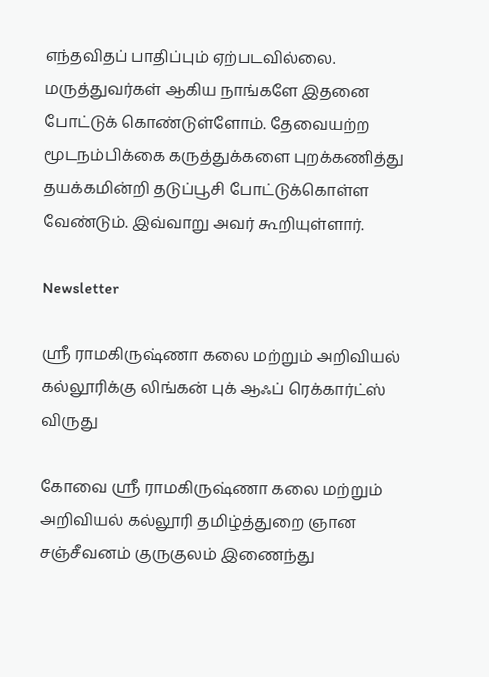எந்தவிதப் பாதிப்பும் ஏற்படவில்லை. மருத்துவர்கள் ஆகிய நாங்களே இதனை போட்டுக் கொண்டுள்ளோம். தேவையற்ற மூடநம்பிக்கை கருத்துக்களை புறக்கணித்து தயக்கமின்றி தடுப்பூசி போட்டுக்கொள்ள வேண்டும். இவ்வாறு அவர் கூறியுள்ளார்.

Newsletter

ஸ்ரீ ராமகிருஷ்ணா கலை மற்றும் அறிவியல் கல்லூரிக்கு லிங்கன் புக் ஆஃப் ரெக்கார்ட்ஸ் விருது

கோவை ஸ்ரீ ராமகிருஷ்ணா கலை மற்றும் அறிவியல் கல்லூரி தமிழ்த்துறை ஞான சஞ்சீவனம் குருகுலம் இணைந்து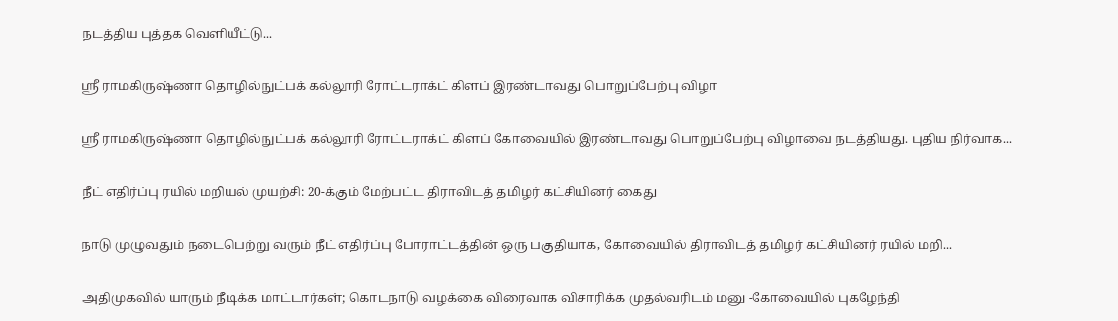நடத்திய புத்தக வெளியீட்டு...

ஸ்ரீ ராமகிருஷ்ணா தொழில்நுட்பக் கல்லூரி ரோட்டராக்ட் கிளப் இரண்டாவது பொறுப்பேற்பு விழா

ஸ்ரீ ராமகிருஷ்ணா தொழில்நுட்பக் கல்லூரி ரோட்டராக்ட் கிளப் கோவையில் இரண்டாவது பொறுப்பேற்பு விழாவை நடத்தியது. புதிய நிர்வாக...

நீட் எதிர்ப்பு ரயில் மறியல் முயற்சி: 20-க்கும் மேற்பட்ட திராவிடத் தமிழர் கட்சியினர் கைது

நாடு முழுவதும் நடைபெற்று வரும் நீட் எதிர்ப்பு போராட்டத்தின் ஒரு பகுதியாக, கோவையில் திராவிடத் தமிழர் கட்சியினர் ரயில் மறி...

அதிமுகவில் யாரும் நீடிக்க மாட்டார்கள்; கொடநாடு வழக்கை விரைவாக விசாரிக்க முதல்வரிடம் மனு -கோவையில் புகழேந்தி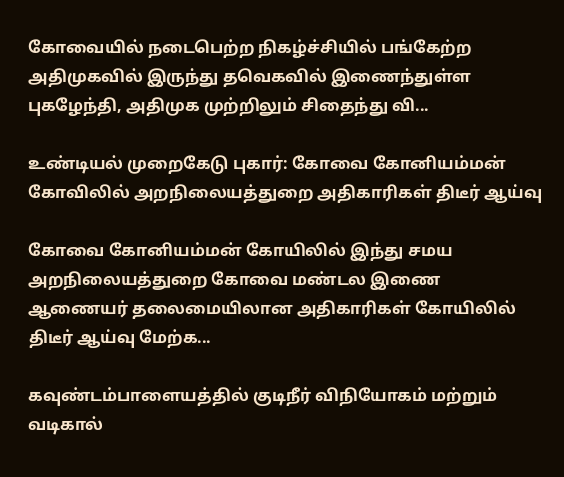கோவையில் நடைபெற்ற நிகழ்ச்சியில் பங்கேற்ற அதிமுகவில் இருந்து தவெகவில் இணைந்துள்ள புகழேந்தி, அதிமுக முற்றிலும் சிதைந்து வி...

உண்டியல் முறைகேடு புகார்: கோவை கோனியம்மன் கோவிலில் அறநிலையத்துறை அதிகாரிகள் திடீர் ஆய்வு

கோவை கோனியம்மன் கோயிலில் இந்து சமய அறநிலையத்துறை கோவை மண்டல இணை ஆணையர் தலைமையிலான அதிகாரிகள் கோயிலில் திடீர் ஆய்வு மேற்க...

கவுண்டம்பாளையத்தில் குடிநீர் விநியோகம் மற்றும் வடிகால்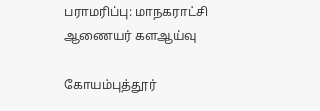பராமரிப்பு: மாநகராட்சி ஆணையர் களஆய்வு

கோயம்புத்தூர்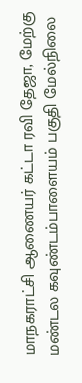மாநகராட்சி ஆணையர் கட்டா ரவி தேஜா, மேற்கு மண்டல கவுண்டம்பாளையம் பகுதி மேல்நிலை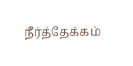நீர்த்தேக்கம்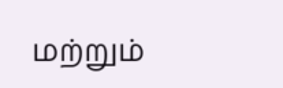மற்றும்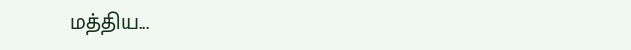மத்திய...